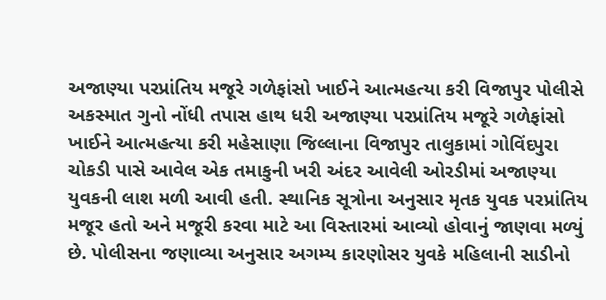અજાણ્યા પરપ્રાંતિય મજૂરે ગળેફાંસો ખાઈને આત્મહત્યા કરી વિજાપુર પોલીસે અકસ્માત ગુનો નોંધી તપાસ હાથ ધરી અજાણ્યા પરપ્રાંતિય મજૂરે ગળેફાંસો ખાઈને આત્મહત્યા કરી મહેસાણા જિલ્લાના વિજાપુર તાલુકામાં ગોવિંદપુરા ચોકડી પાસે આવેલ એક તમાકુની ખરી અંદર આવેલી ઓરડીમાં અજાણ્યા યુવકની લાશ મળી આવી હતી. સ્થાનિક સૂત્રોના અનુસાર મૃતક યુવક પરપ્રાંતિય મજૂર હતો અને મજૂરી કરવા માટે આ વિસ્તારમાં આવ્યો હોવાનું જાણવા મળ્યું છે. પોલીસના જણાવ્યા અનુસાર અગમ્ય કારણોસર યુવકે મહિલાની સાડીનો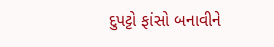દુપટ્ટો ફાંસો બનાવીને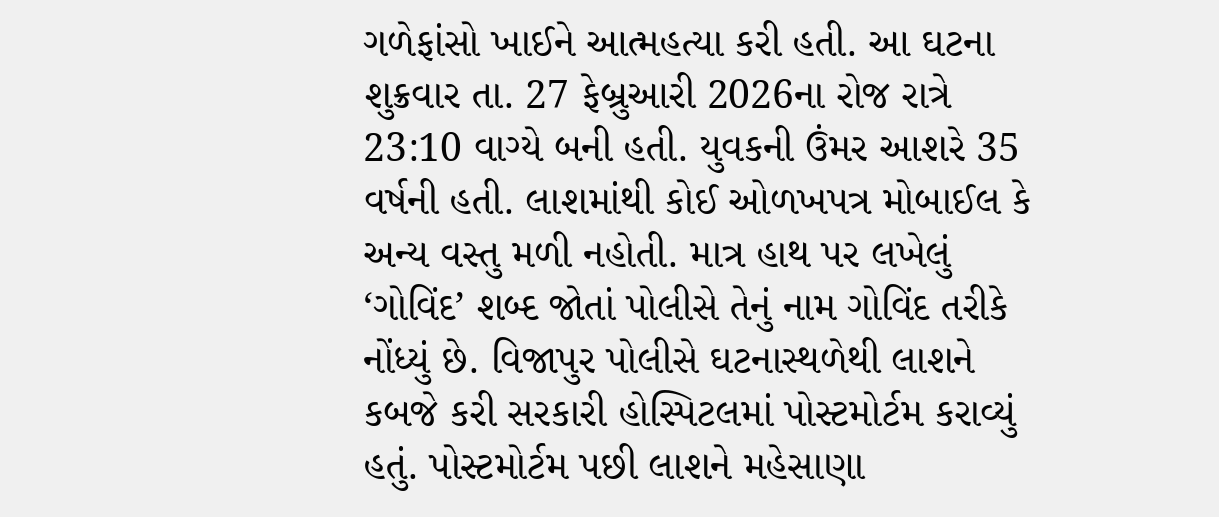ગળેફાંસો ખાઈને આત્મહત્યા કરી હતી. આ ઘટના શુક્રવાર તા. 27 ફેબ્રુઆરી 2026ના રોજ રાત્રે 23:10 વાગ્યે બની હતી. યુવકની ઉંમર આશરે 35 વર્ષની હતી. લાશમાંથી કોઈ ઓળખપત્ર મોબાઈલ કે અન્ય વસ્તુ મળી નહોતી. માત્ર હાથ પર લખેલું ‘ગોવિંદ’ શબ્દ જોતાં પોલીસે તેનું નામ ગોવિંદ તરીકે નોંધ્યું છે. વિજાપુર પોલીસે ઘટનાસ્થળેથી લાશને કબજે કરી સરકારી હોસ્પિટલમાં પોસ્ટમોર્ટમ કરાવ્યું હતું. પોસ્ટમોર્ટમ પછી લાશને મહેસાણા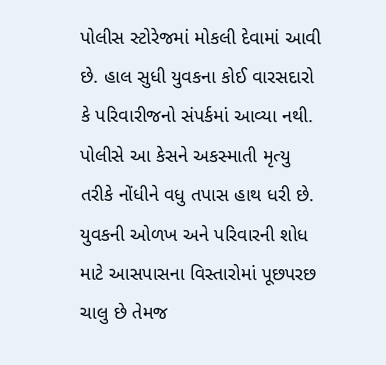પોલીસ સ્ટોરેજમાં મોકલી દેવામાં આવી છે. હાલ સુધી યુવકના કોઈ વારસદારો કે પરિવારીજનો સંપર્કમાં આવ્યા નથી. પોલીસે આ કેસને અકસ્માતી મૃત્યુ તરીકે નોંધીને વધુ તપાસ હાથ ધરી છે. યુવકની ઓળખ અને પરિવારની શોધ માટે આસપાસના વિસ્તારોમાં પૂછપરછ ચાલુ છે તેમજ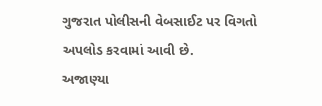ગુજરાત પોલીસની વેબસાઈટ પર વિગતો અપલોડ કરવામાં આવી છે.
અજાણ્યા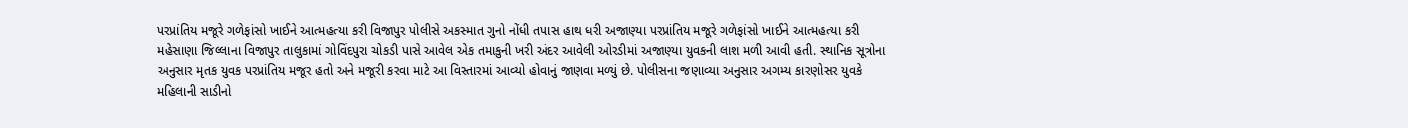પરપ્રાંતિય મજૂરે ગળેફાંસો ખાઈને આત્મહત્યા કરી વિજાપુર પોલીસે અકસ્માત ગુનો નોંધી તપાસ હાથ ધરી અજાણ્યા પરપ્રાંતિય મજૂરે ગળેફાંસો ખાઈને આત્મહત્યા કરી મહેસાણા જિલ્લાના વિજાપુર તાલુકામાં ગોવિંદપુરા ચોકડી પાસે આવેલ એક તમાકુની ખરી અંદર આવેલી ઓરડીમાં અજાણ્યા યુવકની લાશ મળી આવી હતી. સ્થાનિક સૂત્રોના અનુસાર મૃતક યુવક પરપ્રાંતિય મજૂર હતો અને મજૂરી કરવા માટે આ વિસ્તારમાં આવ્યો હોવાનું જાણવા મળ્યું છે. પોલીસના જણાવ્યા અનુસાર અગમ્ય કારણોસર યુવકે મહિલાની સાડીનો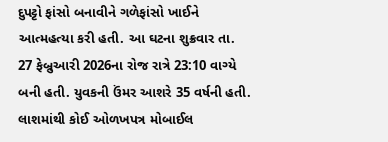દુપટ્ટો ફાંસો બનાવીને ગળેફાંસો ખાઈને આત્મહત્યા કરી હતી. આ ઘટના શુક્રવાર તા. 27 ફેબ્રુઆરી 2026ના રોજ રાત્રે 23:10 વાગ્યે બની હતી. યુવકની ઉંમર આશરે 35 વર્ષની હતી. લાશમાંથી કોઈ ઓળખપત્ર મોબાઈલ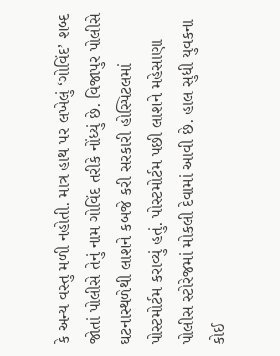કે અન્ય વસ્તુ મળી નહોતી. માત્ર હાથ પર લખેલું ‘ગોવિંદ’ શબ્દ જોતાં પોલીસે તેનું નામ ગોવિંદ તરીકે નોંધ્યું છે. વિજાપુર પોલીસે ઘટનાસ્થળેથી લાશને કબજે કરી સરકારી હોસ્પિટલમાં પોસ્ટમોર્ટમ કરાવ્યું હતું. પોસ્ટમોર્ટમ પછી લાશને મહેસાણા પોલીસ સ્ટોરેજમાં મોકલી દેવામાં આવી છે. હાલ સુધી યુવકના કોઈ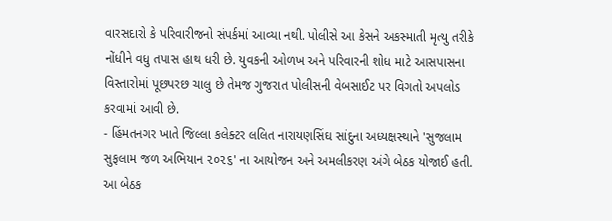વારસદારો કે પરિવારીજનો સંપર્કમાં આવ્યા નથી. પોલીસે આ કેસને અકસ્માતી મૃત્યુ તરીકે નોંધીને વધુ તપાસ હાથ ધરી છે. યુવકની ઓળખ અને પરિવારની શોધ માટે આસપાસના વિસ્તારોમાં પૂછપરછ ચાલુ છે તેમજ ગુજરાત પોલીસની વેબસાઈટ પર વિગતો અપલોડ કરવામાં આવી છે.
- હિંમતનગર ખાતે જિલ્લા કલેક્ટર લલિત નારાયણસિંઘ સાંદુના અધ્યક્ષસ્થાને 'સુજલામ સુફલામ જળ અભિયાન ૨૦૨૬' ના આયોજન અને અમલીકરણ અંગે બેઠક યોજાઈ હતી. આ બેઠક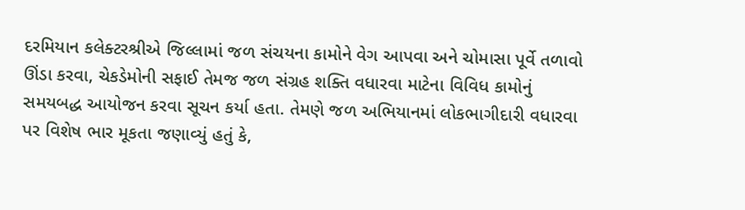દરમિયાન કલેક્ટરશ્રીએ જિલ્લામાં જળ સંચયના કામોને વેગ આપવા અને ચોમાસા પૂર્વે તળાવો ઊંડા કરવા, ચેકડેમોની સફાઈ તેમજ જળ સંગ્રહ શક્તિ વધારવા માટેના વિવિધ કામોનું સમયબદ્ધ આયોજન કરવા સૂચન કર્યા હતા. તેમણે જળ અભિયાનમાં લોકભાગીદારી વધારવા પર વિશેષ ભાર મૂકતા જણાવ્યું હતું કે,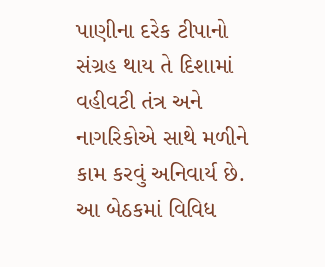પાણીના દરેક ટીપાનો સંગ્રહ થાય તે દિશામાં વહીવટી તંત્ર અને નાગરિકોએ સાથે મળીને કામ કરવું અનિવાર્ય છે. આ બેઠકમાં વિવિધ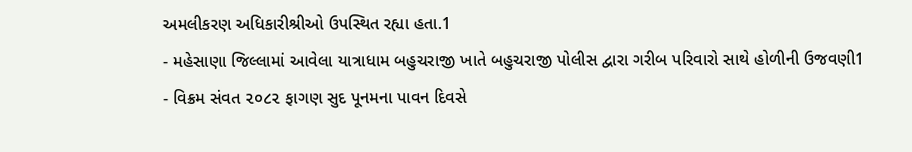અમલીકરણ અધિકારીશ્રીઓ ઉપસ્થિત રહ્યા હતા.1
- મહેસાણા જિલ્લામાં આવેલા યાત્રાધામ બહુચરાજી ખાતે બહુચરાજી પોલીસ દ્વારા ગરીબ પરિવારો સાથે હોળીની ઉજવણી1
- વિક્રમ સંવત ૨૦૮૨ ફાગણ સુદ પૂનમના પાવન દિવસે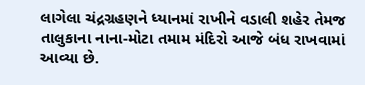લાગેલા ચંદ્રગ્રહણને ધ્યાનમાં રાખીને વડાલી શહેર તેમજ તાલુકાના નાના-મોટા તમામ મંદિરો આજે બંધ રાખવામાં આવ્યા છે.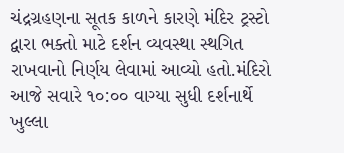ચંદ્રગ્રહણના સૂતક કાળને કારણે મંદિર ટ્રસ્ટો દ્વારા ભક્તો માટે દર્શન વ્યવસ્થા સ્થગિત રાખવાનો નિર્ણય લેવામાં આવ્યો હતો.મંદિરો આજે સવારે ૧૦:૦૦ વાગ્યા સુધી દર્શનાર્થે ખુલ્લા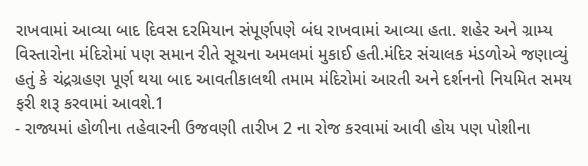રાખવામાં આવ્યા બાદ દિવસ દરમિયાન સંપૂર્ણપણે બંધ રાખવામાં આવ્યા હતા. શહેર અને ગ્રામ્ય વિસ્તારોના મંદિરોમાં પણ સમાન રીતે સૂચના અમલમાં મુકાઈ હતી.મંદિર સંચાલક મંડળોએ જણાવ્યું હતું કે ચંદ્રગ્રહણ પૂર્ણ થયા બાદ આવતીકાલથી તમામ મંદિરોમાં આરતી અને દર્શનનો નિયમિત સમય ફરી શરૂ કરવામાં આવશે.1
- રાજ્યમાં હોળીના તહેવારની ઉજવણી તારીખ 2 ના રોજ કરવામાં આવી હોય પણ પોશીના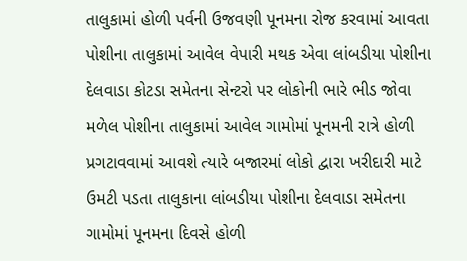તાલુકામાં હોળી પર્વની ઉજવણી પૂનમના રોજ કરવામાં આવતા પોશીના તાલુકામાં આવેલ વેપારી મથક એવા લાંબડીયા પોશીના દેલવાડા કોટડા સમેતના સેન્ટરો પર લોકોની ભારે ભીડ જોવા મળેલ પોશીના તાલુકામાં આવેલ ગામોમાં પૂનમની રાત્રે હોળી પ્રગટાવવામાં આવશે ત્યારે બજારમાં લોકો દ્વારા ખરીદારી માટે ઉમટી પડતા તાલુકાના લાંબડીયા પોશીના દેલવાડા સમેતના ગામોમાં પૂનમના દિવસે હોળી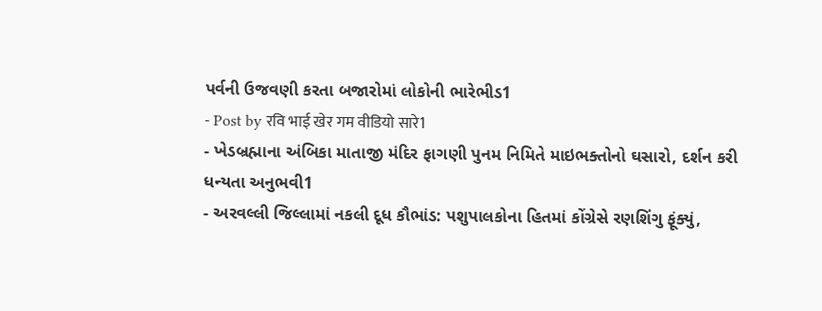પર્વની ઉજવણી કરતા બજારોમાં લોકોની ભારેભીડ1
- Post by रवि भाई खेर गम वीडियो सारे1
- ખેડબ્રહ્માના અંબિકા માતાજી મંદિર ફાગણી પુનમ નિમિતે માઇભક્તોનો ઘસારો, દર્શન કરી ધન્યતા અનુભવી1
- અરવલ્લી જિલ્લામાં નકલી દૂધ કૌભાંડ: પશુપાલકોના હિતમાં કોંગ્રેસે રણશિંગુ ફૂંક્યું,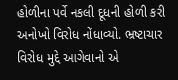હોળીના પર્વે નકલી દૂધની હોળી કરી અનોખો વિરોધ નોંધાવ્યો. ભ્રષ્ટાચાર વિરોધ મુદ્દે આગેવાનો એ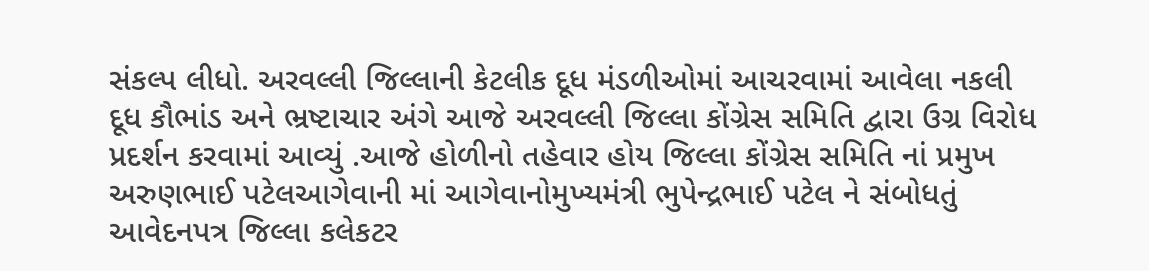સંકલ્પ લીધો. અરવલ્લી જિલ્લાની કેટલીક દૂધ મંડળીઓમાં આચરવામાં આવેલા નકલી દૂધ કૌભાંડ અને ભ્રષ્ટાચાર અંગે આજે અરવલ્લી જિલ્લા કોંગ્રેસ સમિતિ દ્વારા ઉગ્ર વિરોધ પ્રદર્શન કરવામાં આવ્યું .આજે હોળીનો તહેવાર હોય જિલ્લા કોંગ્રેસ સમિતિ નાં પ્રમુખ અરુણભાઈ પટેલઆગેવાની માં આગેવાનોમુખ્યમંત્રી ભુપેન્દ્રભાઈ પટેલ ને સંબોધતું આવેદનપત્ર જિલ્લા કલેકટર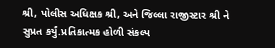શ્રી, પોલીસ અધિક્ષક શ્રી, અને જિલ્લા રાજીસ્ટાર શ્રી ને સુપ્રત કર્યું.પ્રતિકાત્મક હોળી સંકલ્પ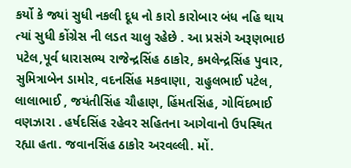કર્યો કે જ્યાં સુધી નકલી દૂધ નો કારો કારોબાર બંધ નહિ થાય ત્યાં સુધી કોંગ્રેસ ની લડત ચાલુ રહેછે . આ પ્રસંગે અરૂણભાઇ પટેલ,પૂર્વ ધારાસભ્ય રાજેન્દ્રસિંહ ઠાકોર, કમલેન્દ્રસિંહ પુવાર, સુમિત્રાબેન ડામોર, વદનસિંહ મકવાણા, રાહુલભાઈ પટેલ, લાલાભાઈ , જયંતીસિંહ ચૌહાણ, હિંમતસિંહ, ગોવિંદભાઈ વણઝારા . હર્ષદસિંહ રહેવર સહિતના આગેવાનો ઉપસ્થિત રહ્યા હતા. જવાનસિંહ ઠાકોર અરવલ્લી. મોં.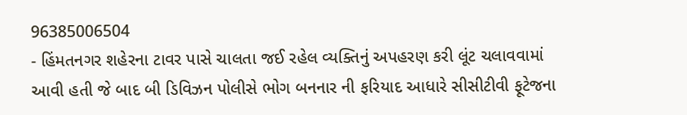96385006504
- હિંમતનગર શહેરના ટાવર પાસે ચાલતા જઈ રહેલ વ્યક્તિનું અપહરણ કરી લૂંટ ચલાવવામાં આવી હતી જે બાદ બી ડિવિઝન પોલીસે ભોગ બનનાર ની ફરિયાદ આધારે સીસીટીવી ફૂટેજના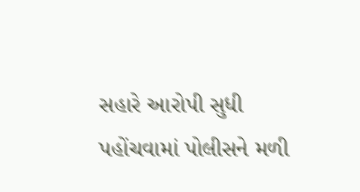સહારે આરોપી સુધી પહોંચવામાં પોલીસને મળી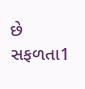છે સફળતા1